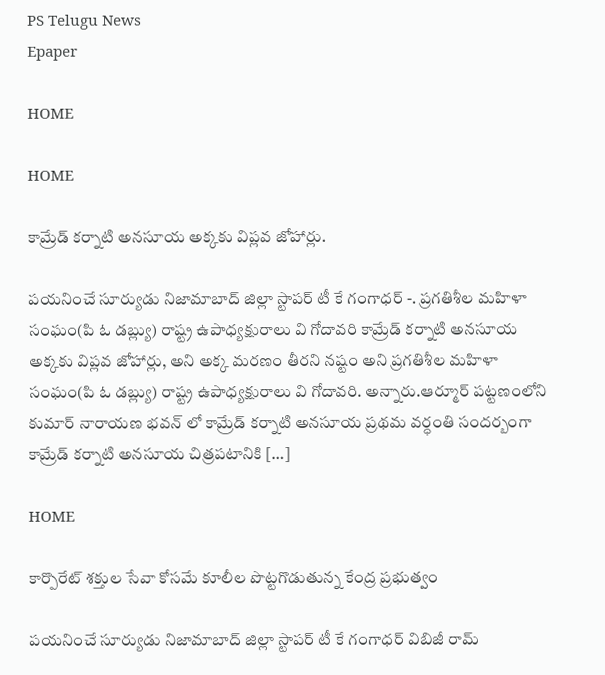PS Telugu News
Epaper

HOME

HOME

కామ్రేడ్ కర్నాటి అనసూయ అక్కకు విప్లవ జోహార్లు.

పయనించే సూర్యుడు నిజామాబాద్ జిల్లా స్టాపర్ టీ కే గంగాధర్ -. ప్రగతిశీల మహిళా సంఘం(పి ఓ డబ్ల్యు) రాష్ట్ర ఉపాధ్యక్షురాలు వి గోదావరి కామ్రేడ్ కర్నాటి అనసూయ అక్కకు విప్లవ జోహార్లు, అని అక్క మరణం తీరని నష్టం అని ప్రగతిశీల మహిళా సంఘం(పి ఓ డబ్ల్యు) రాష్ట్ర ఉపాధ్యక్షురాలు వి గోదావరి. అన్నారు.ఆర్మూర్ పట్టణంలోని కుమార్ నారాయణ భవన్ లో కామ్రేడ్ కర్నాటి అనసూయ ప్రథమ వర్ధంతి సందర్బంగా కామ్రేడ్ కర్నాటి అనసూయ చిత్రపటానికి […]

HOME

కార్పొరేట్ శక్తుల సేవా కోసమే కూలీల పొట్టగొడుతున్న కేంద్ర ప్రభుత్వం

పయనించే సూర్యుడు నిజామాబాద్ జిల్లా స్టాపర్ టీ కే గంగాధర్ విబిజీ రామ్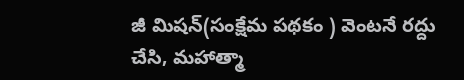జీ మిషన్(సంక్షేమ పథకం ) వెంటనే రద్దు చేసి, మహాత్మా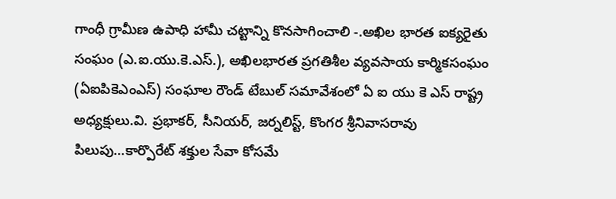గాంధీ గ్రామీణ ఉపాధి హామీ చట్టాన్ని కొనసాగించాలి -.అఖిల భారత ఐక్యరైతు సంఘం (ఎ.ఐ.యు.కె.ఎస్.), అఖిలభారత ప్రగతిశీల వ్యవసాయ కార్మికసంఘం (ఏఐపికెఎంఎస్) సంఘాల రౌండ్ టేబుల్ సమావేశంలో ఏ ఐ యు కె ఎస్ రాష్ట్ర అధ్యక్షులు.వి. ప్రభాకర్, సీనియర్, జర్నలిస్ట్, కొంగర శ్రీనివాసరావు పిలుపు…కార్పొరేట్ శక్తుల సేవా కోసమే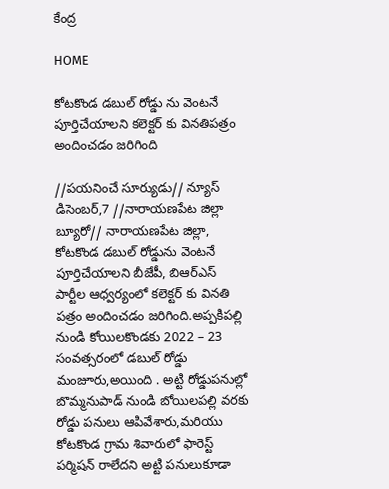కేంద్ర

HOME

కోటకొండ డబుల్ రోడ్డు ను వెంటనే పూర్తిచేయాలని కలెక్టర్ కు వినతిపత్రం అందించడం జరిగింది

//పయనించే సూర్యుడు// న్యూస్ డిసెంబర్,7 //నారాయణపేట జిల్లా బ్యూరో// నారాయణపేట జిల్లా, కోటకొండ డబుల్ రోడ్డును వెంటనే పూర్తిచేయాలని బీజేపీ, బిఆర్ఎస్ పార్టీల ఆధ్వర్యంలో కలెక్టర్ కు వినతి పత్రం అందించడం జరిగింది.అప్పకిపల్లి నుండి కోయిలకొండకు 2022 – 23 సంవత్సరంలో డబుల్ రోడ్డు మంజూరు,అయింది . అట్టి రోడ్డుపనుల్లో బొమ్మనుపాడ్ నుండి బోయిలపల్లి వరకు రోడ్డు పనులు ఆపివేశారు,మరియు కోటకొండ గ్రామ శివారులో ఫారెస్ట్ పర్మిషన్ రాలేదని అట్టి పనులుకూడా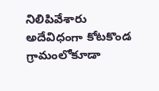నిలిపివేశారు అదేవిధంగా కోటకొండ గ్రామంలోకూడా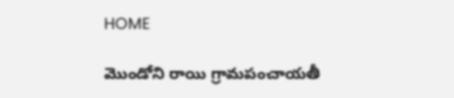HOME

మొండోని రాయి గ్రామపంచాయతీ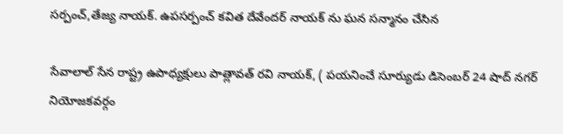సర్పంచ్,తేజ్య నాయక్. ఉపసర్పంచ్ కవిత దేవేందర్ నాయక్ ను ఘన సన్మానం చేసిన

సేవాలాల్ సేన రాష్ట్ర ఉపాధ్యక్షులు పాత్లావత్ రవి నాయక్, ( పయనించే సూర్యుడు డిసెంబర్ 24 షాద్ నగర్ నియోజకవర్గం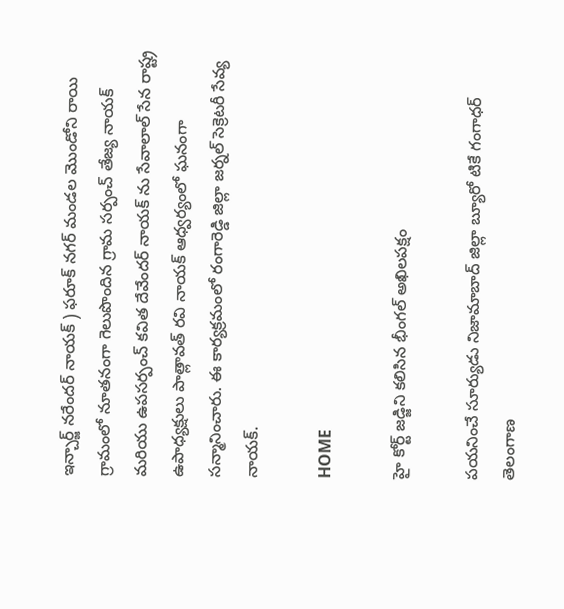ఇన్చార్జ్ నరేందర్ నాయక్ ) ఫరూక్ నగర్ మండల మొండోని రాయి గ్రామంలో నూతనంగా గెలుపొందిన గ్రామ సర్పంచ్ తేజ్య నాయక్ మరియు ఉపసర్పంచ్ కవిత దేవేందర్ నాయక్ ను సేవాలాల్ సేన రాష్ట్ర ఉపాధ్యక్షులు పాత్లావత్ రవి నాయక్ ఆధ్వర్యంలో ఘనంగా సన్మానించారు. ఈ కార్యక్రమంలో రంగారెడ్డి జిల్లా జర్నల్ సెక్రెటరీ సేవ్య నాయక్.

HOME

హై కోర్ట్ జడ్జిని కలిసిన భీంగల్ అఖిలపక్షం

పయనించే సూర్యుడు నిజామాబాద్ జిల్లా బ్యూరో టికే గంగాధర్ తెలంగాణ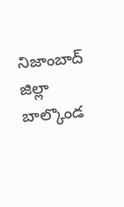నిజాంబాద్ జిల్లా బాల్కొండ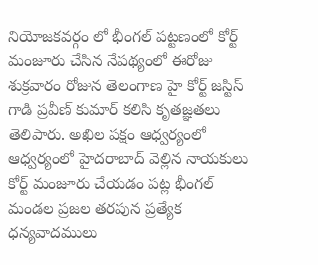నియోజకవర్గం లో భీంగల్ పట్టణంలో కోర్ట్ మంజూరు చేసిన నేపథ్యంలో ఈరోజు శుక్రవారం రోజున తెలంగాణ హై కోర్ట్ జస్టిస్ గాడి ప్రవీణ్ కుమార్ కలిసి కృతజ్ఞతలు తెలిపారు. అఖిల పక్షం ఆధ్వర్యంలో ఆధ్వర్యంలో హైదరాబాద్ వెల్లిన నాయకులు కోర్ట్ మంజూరు చేయడం పట్ల భీంగల్ మండల ప్రజల తరపున ప్రత్యేక ధన్యవాదములు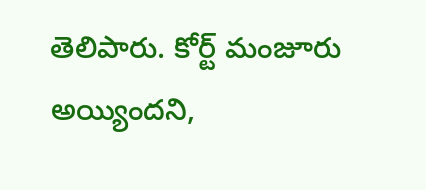తెలిపారు. కోర్ట్ మంజూరు అయ్యిందని,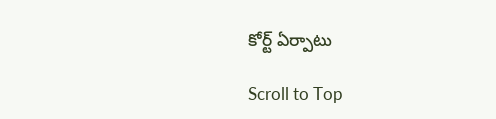కోర్ట్ ఏర్పాటు

Scroll to Top